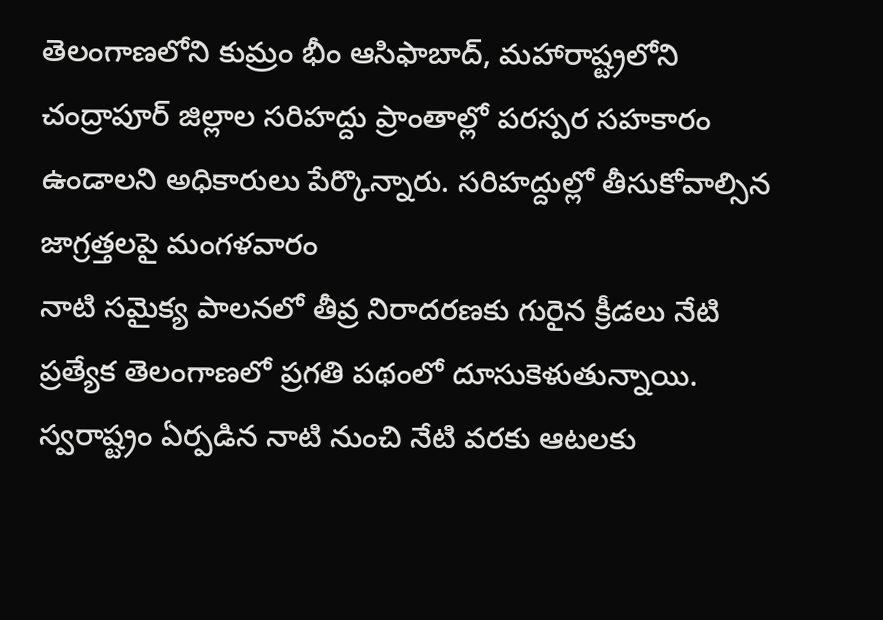తెలంగాణలోని కుమ్రం భీం ఆసిఫాబాద్, మహారాష్ట్రలోని చంద్రాపూర్ జిల్లాల సరిహద్దు ప్రాంతాల్లో పరస్పర సహకారం ఉండాలని అధికారులు పేర్కొన్నారు. సరిహద్దుల్లో తీసుకోవాల్సిన జాగ్రత్తలపై మంగళవారం
నాటి సమైక్య పాలనలో తీవ్ర నిరాదరణకు గురైన క్రీడలు నేటి ప్రత్యేక తెలంగాణలో ప్రగతి పథంలో దూసుకెళుతున్నాయి. స్వరాష్ట్రం ఏర్పడిన నాటి నుంచి నేటి వరకు ఆటలకు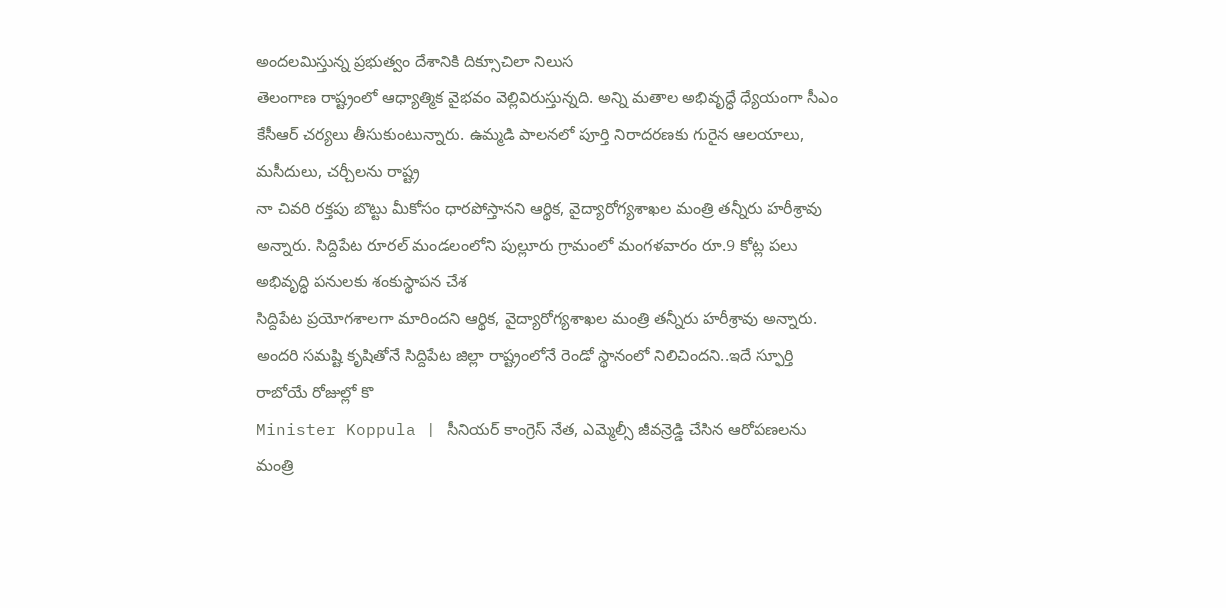అందలమిస్తున్న ప్రభుత్వం దేశానికి దిక్సూచిలా నిలుస
తెలంగాణ రాష్ట్రంలో ఆధ్యాత్మిక వైభవం వెల్లివిరుస్తున్నది. అన్ని మతాల అభివృద్ధే ధ్యేయంగా సీఎం కేసీఆర్ చర్యలు తీసుకుంటున్నారు. ఉమ్మడి పాలనలో పూర్తి నిరాదరణకు గురైన ఆలయాలు, మసీదులు, చర్చీలను రాష్ట్ర
నా చివరి రక్తపు బొట్టు మీకోసం ధారపోస్తానని ఆర్థిక, వైద్యారోగ్యశాఖల మంత్రి తన్నీరు హరీశ్రావు అన్నారు. సిద్దిపేట రూరల్ మండలంలోని పుల్లూరు గ్రామంలో మంగళవారం రూ.9 కోట్ల పలు అభివృద్ధి పనులకు శంకుస్థాపన చేశ
సిద్దిపేట ప్రయోగశాలగా మారిందని ఆర్థిక, వైద్యారోగ్యశాఖల మంత్రి తన్నీరు హరీశ్రావు అన్నారు. అందరి సమష్టి కృషితోనే సిద్దిపేట జిల్లా రాష్ట్రంలోనే రెండో స్థానంలో నిలిచిందని..ఇదే స్ఫూర్తి రాబోయే రోజుల్లో కొ
Minister Koppula | సీనియర్ కాంగ్రెస్ నేత, ఎమ్మెల్సీ జీవన్రెడ్డి చేసిన ఆరోపణలను మంత్రి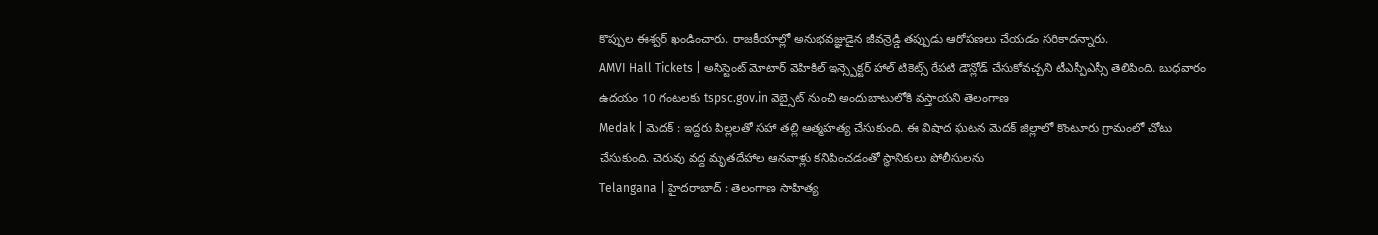కొప్పుల ఈశ్వర్ ఖండించారు. రాజకీయాల్లో అనుభవజ్ఞుడైన జీవన్రెడ్డి తప్పుడు ఆరోపణలు చేయడం సరికాదన్నారు.
AMVI Hall Tickets | అసిస్టెంట్ మోటార్ వెహికిల్ ఇన్స్పెక్టర్ హాల్ టికెట్స్ రేపటి డౌన్లోడ్ చేసుకోవచ్చని టీఎస్పీఎస్సీ తెలిపింది. బుధవారం ఉదయం 10 గంటలకు tspsc.gov.in వెబ్సైట్ నుంచి అందుబాటులోకి వస్తాయని తెలంగాణ
Medak | మెదక్ : ఇద్దరు పిల్లలతో సహా తల్లి ఆత్మహత్య చేసుకుంది. ఈ విషాద ఘటన మెదక్ జిల్లాలో కొంటూరు గ్రామంలో చోటు చేసుకుంది. చెరువు వద్ద మృతదేహాల ఆనవాళ్లు కనిపించడంతో స్థానికులు పోలీసులను
Telangana | హైదరాబాద్ : తెలంగాణ సాహిత్య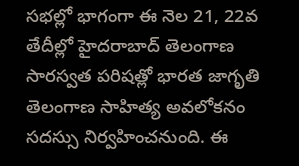సభల్లో భాగంగా ఈ నెల 21, 22వ తేదీల్లో హైదరాబాద్ తెలంగాణ సారస్వత పరిషత్లో భారత జాగృతి తెలంగాణ సాహిత్య అవలోకనం సదస్సు నిర్వహించనుంది. ఈ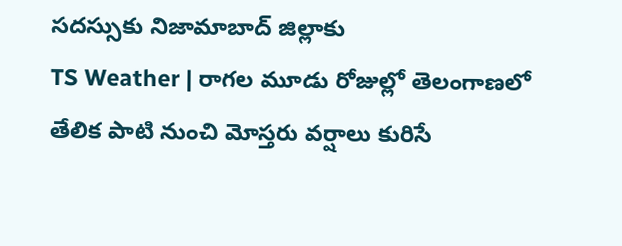సదస్సుకు నిజామాబాద్ జిల్లాకు
TS Weather | రాగల మూడు రోజుల్లో తెలంగాణలో తేలిక పాటి నుంచి మోస్తరు వర్షాలు కురిసే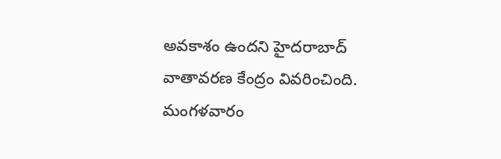అవకాశం ఉందని హైదరాబాద్ వాతావరణ కేంద్రం వివరించింది. మంగళవారం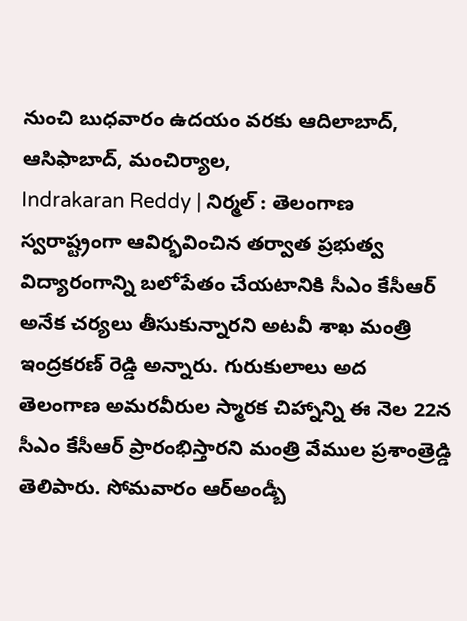నుంచి బుధవారం ఉదయం వరకు ఆదిలాబాద్, ఆసిఫాబాద్, మంచిర్యాల,
Indrakaran Reddy | నిర్మల్ : తెలంగాణ స్వరాష్ట్రంగా ఆవిర్భవించిన తర్వాత ప్రభుత్వ విద్యారంగాన్ని బలోపేతం చేయటానికి సీఎం కేసీఆర్ అనేక చర్యలు తీసుకున్నారని అటవీ శాఖ మంత్రి ఇంద్రకరణ్ రెడ్డి అన్నారు. గురుకులాలు అద
తెలంగాణ అమరవీరుల స్మారక చిహ్నాన్ని ఈ నెల 22న సీఎం కేసీఆర్ ప్రారంభిస్తారని మంత్రి వేముల ప్రశాంత్రెడ్డి తెలిపారు. సోమవారం ఆర్అండ్బీ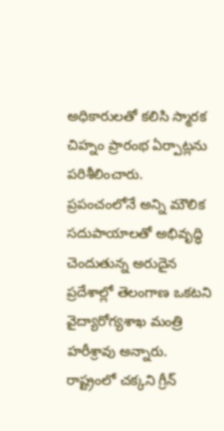అధికారులతో కలిసి స్మారక చిహ్నం ప్రారంభ ఏర్పాట్లను పరిశీలించారు.
ప్రపంచంలోనే అన్ని మౌలిక సదుపాయాలతో అభివృద్ధి చెందుతున్న అరుదైన ప్రదేశాల్లో తెలంగాణ ఒకటని వైద్యారోగ్యశాఖ మంత్రి హరీశ్రావు అన్నారు. రాష్ట్రంలో చక్కని గ్రీన్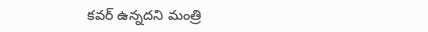కవర్ ఉన్నదని మంత్రి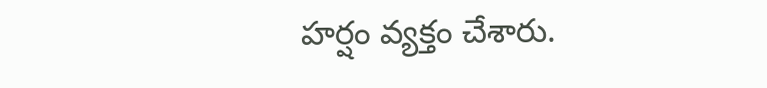హర్షం వ్యక్తం చేశారు.